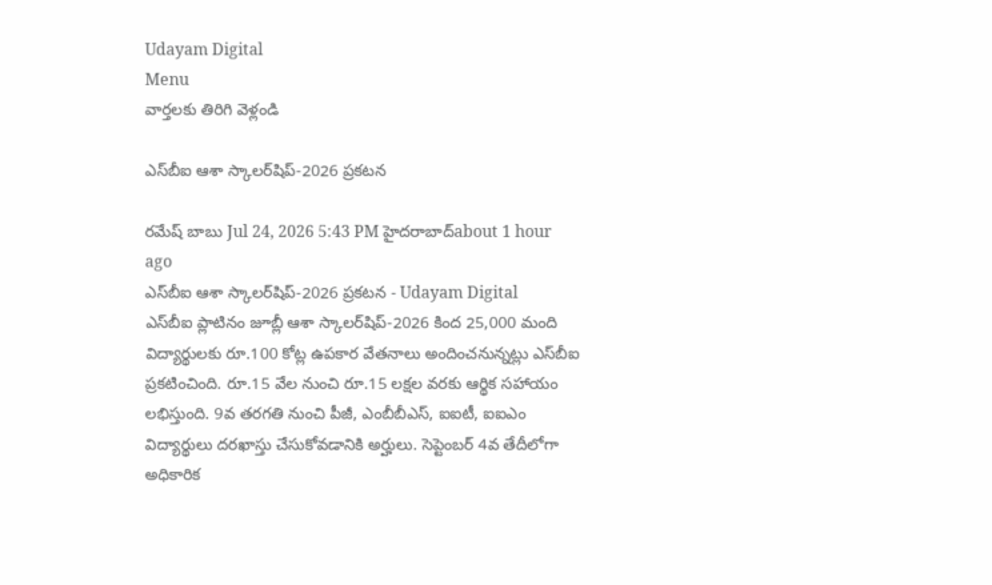Udayam Digital
Menu
వార్తలకు తిరిగి వెళ్లండి

ఎస్‌బీఐ ఆశా స్కాలర్‌షిప్-2026 ప్రకటన

రమేష్ బాబు Jul 24, 2026 5:43 PM హైదరాబాద్about 1 hour ago
ఎస్‌బీఐ ఆశా స్కాలర్‌షిప్-2026 ప్రకటన - Udayam Digital
ఎస్‌బీఐ ప్లాటినం జూబ్లీ ఆశా స్కాలర్‌షిప్-2026 కింద 25,000 మంది విద్యార్థులకు రూ.100 కోట్ల ఉపకార వేతనాలు అందించనున్నట్లు ఎస్‌బీఐ ప్రకటించింది. రూ.15 వేల నుంచి రూ.15 లక్షల వరకు ఆర్థిక సహాయం లభిస్తుంది. 9వ తరగతి నుంచి పీజీ, ఎంబీబీఎస్, ఐఐటీ, ఐఐఎం విద్యార్థులు దరఖాస్తు చేసుకోవడానికి అర్హులు. సెప్టెంబర్ 4వ తేదీలోగా అధికారిక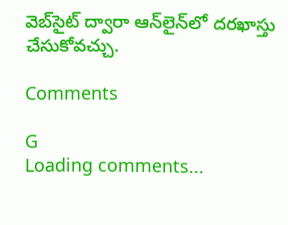వెబ్‌సైట్ ద్వారా ఆన్‌లైన్‌లో దరఖాస్తు చేసుకోవచ్చు.

Comments

G
Loading comments...